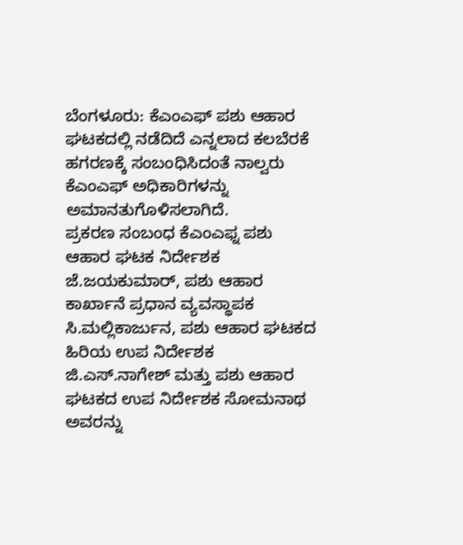ಬೆಂಗಳೂರು: ಕೆಎಂಎಫ್ ಪಶು ಆಹಾರ ಘಟಕದಲ್ಲಿ ನಡೆದಿದೆ ಎನ್ನಲಾದ ಕಲಬೆರಕೆ ಹಗರಣಕ್ಕೆ ಸಂಬಂಧಿಸಿದಂತೆ ನಾಲ್ವರು ಕೆಎಂಎಫ್ ಅಧಿಕಾರಿಗಳನ್ನು ಅಮಾನತುಗೊಳಿಸಲಾಗಿದೆ.
ಪ್ರಕರಣ ಸಂಬಂಧ ಕೆಎಂಎಫ್ನ ಪಶು ಆಹಾರ ಘಟಕ ನಿರ್ದೇಶಕ ಜೆ.ಜಯಕುಮಾರ್, ಪಶು ಆಹಾರ ಕಾರ್ಖಾನೆ ಪ್ರಧಾನ ವ್ಯವಸ್ಥಾಪಕ ಸಿ.ಮಲ್ಲಿಕಾರ್ಜುನ, ಪಶು ಆಹಾರ ಘಟಕದ ಹಿರಿಯ ಉಪ ನಿರ್ದೇಶಕ ಜಿ.ಎಸ್.ನಾಗೇಶ್ ಮತ್ತು ಪಶು ಆಹಾರ ಘಟಕದ ಉಪ ನಿರ್ದೇಶಕ ಸೋಮನಾಥ ಅವರನ್ನು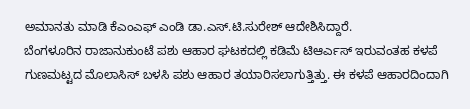ಅಮಾನತು ಮಾಡಿ ಕೆಎಂಎಫ್ ಎಂಡಿ ಡಾ.ಎಸ್.ಟಿ.ಸುರೇಶ್ ಆದೇಶಿಸಿದ್ದಾರೆ.
ಬೆಂಗಳೂರಿನ ರಾಜಾನುಕುಂಟೆ ಪಶು ಆಹಾರ ಘಟಕದಲ್ಲಿ ಕಡಿಮೆ ಟಿಆರ್ಎಸ್ ಇರುವಂತಹ ಕಳಪೆ ಗುಣಮಟ್ಟದ ಮೊಲಾಸಿಸ್ ಬಳಸಿ ಪಶು ಆಹಾರ ತಯಾರಿಸಲಾಗುತ್ತಿತ್ತು. ಈ ಕಳಪೆ ಆಹಾರದಿಂದಾಗಿ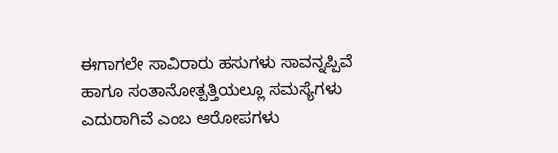ಈಗಾಗಲೇ ಸಾವಿರಾರು ಹಸುಗಳು ಸಾವನ್ನಪ್ಪಿವೆ ಹಾಗೂ ಸಂತಾನೋತ್ಪತ್ತಿಯಲ್ಲೂ ಸಮಸ್ಯೆಗಳು ಎದುರಾಗಿವೆ ಎಂಬ ಆರೋಪಗಳು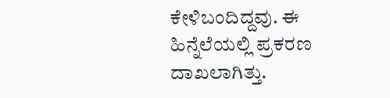ಕೇಳಿಬಂದಿದ್ದವು. ಈ ಹಿನ್ನೆಲೆಯಲ್ಲಿ ಪ್ರಕರಣ ದಾಖಲಾಗಿತ್ತು.